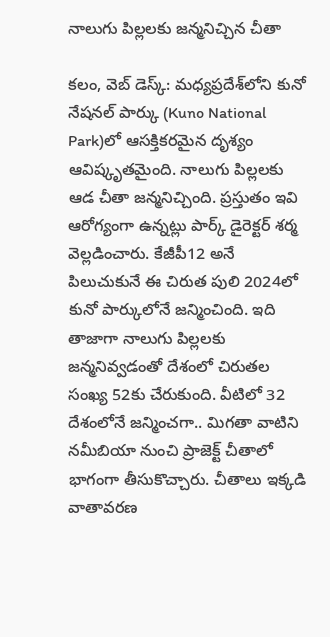నాలుగు పిల్లలకు జన్మనిచ్చిన చీతా

కలం, వెబ్ డెస్క్: మధ్యప్రదేశ్‌లోని కునో నేషనల్ పార్కు (Kuno National Park)లో ఆసక్తికరమైన దృశ్యం ఆవిష్కృతమైంది. నాలుగు పిల్లలకు ఆడ చీతా జన్మనిచ్చింది. ప్రస్తుతం ఇవి ఆరోగ్యంగా ఉన్నట్లు పార్క్ డైరెక్టర్ శర్మ వెల్లడించారు. కేజీపీ12 అనే పిలుచుకునే ఈ చిరుత పులి 2024లో కునో పార్కులోనే జన్మించింది. ఇది తాజాగా నాలుగు పిల్లలకు జన్మనివ్వడంతో దేశంలో చిరుతల సంఖ్య 52కు చేరుకుంది. వీటిలో 32 దేశంలోనే జన్మించగా.. మిగతా వాటిని నమీబియా నుంచి ప్రాజెక్ట్ చీతాలో భాగంగా తీసుకొచ్చారు. చీతాలు ఇక్కడి వాతావరణ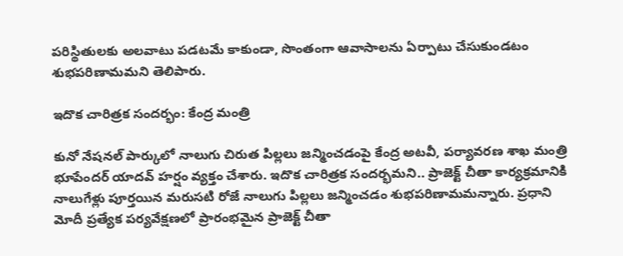పరిస్థితులకు అలవాటు పడటమే కాకుండా, సొంతంగా ఆవాసాలను ఏర్పాటు చేసుకుండటం శుభపరిణామమని తెలిపారు.

ఇదొక చారిత్రక సందర్భం: కేంద్ర మంత్రి

కునో నేషనల్ పార్కులో నాలుగు చిరుత పిల్లలు జన్మించడంపై కేంద్ర అటవీ, పర్యావరణ శాఖ మంత్రి భూపేందర్ యాదవ్ హర్షం వ్యక్తం చేశారు. ఇదొక చారిత్రక సందర్భమని.. ప్రాజెక్ట్ చీతా కార్యక్రమానికి నాలుగేళ్లు పూర్తయిన మరుసటి రోజే నాలుగు పిల్లలు జన్మించడం శుభపరిణామమన్నారు. ప్రధాని మోదీ ప్రత్యేక పర్యవేక్షణలో ప్రారంభమైన ప్రాజెక్ట్ చీతా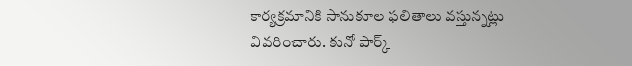కార్యక్రమానికి సానుకూల ఫలితాలు వస్తున్నట్లు వివరించారు. కునో పార్క్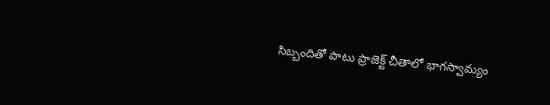సిబ్బందితో పాటు ప్రాజెక్ట్ చీతాలో భాగస్వామ్యం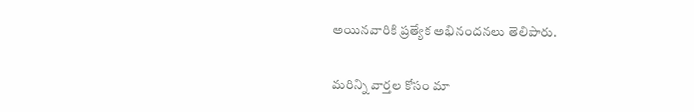అయినవారికి ప్రత్యేక అభినందనలు తెలిపారు.

మ‌రిన్ని వార్త‌ల కోసం మా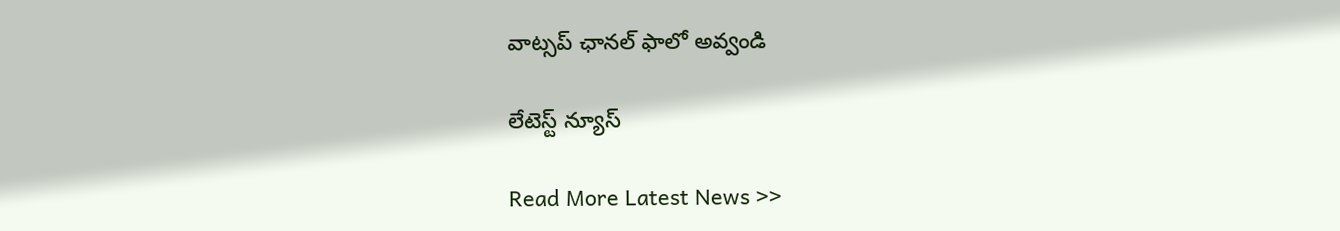వాట్స‌ప్ ఛాన‌ల్ ఫాలో అవ్వండి

లేటెస్ట్ న్యూస్‌

Read More Latest News >>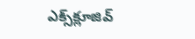ఎక్స్‌క్లూజివ్‌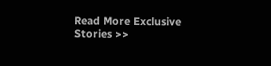Read More Exclusive Stories >>